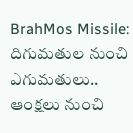BrahMos Missile: దిగుమతుల నుంచి ఎగుమతులు.. ఆంక్షలు నుంచి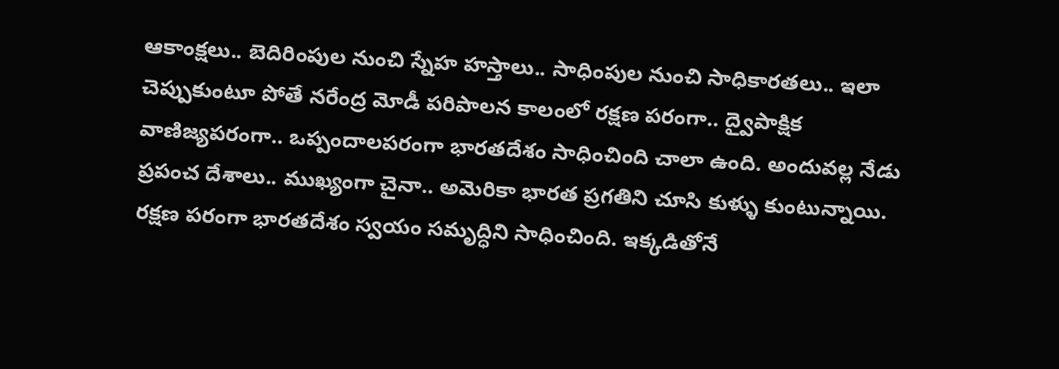ఆకాంక్షలు.. బెదిరింపుల నుంచి స్నేహ హస్తాలు.. సాధింపుల నుంచి సాధికారతలు.. ఇలా చెప్పుకుంటూ పోతే నరేంద్ర మోడీ పరిపాలన కాలంలో రక్షణ పరంగా.. ద్వైపాక్షిక వాణిజ్యపరంగా.. ఒప్పందాలపరంగా భారతదేశం సాధించింది చాలా ఉంది. అందువల్ల నేడు ప్రపంచ దేశాలు.. ముఖ్యంగా చైనా.. అమెరికా భారత ప్రగతిని చూసి కుళ్ళు కుంటున్నాయి.
రక్షణ పరంగా భారతదేశం స్వయం సమృద్ధిని సాధించింది. ఇక్కడితోనే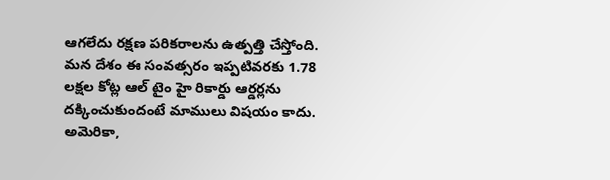ఆగలేదు రక్షణ పరికరాలను ఉత్పత్తి చేస్తోంది. మన దేశం ఈ సంవత్సరం ఇప్పటివరకు 1.78 లక్షల కోట్ల ఆల్ టైం హై రికార్డు ఆర్డర్లను దక్కించుకుందంటే మాములు విషయం కాదు. అమెరికా,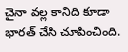చైనా వల్ల కానిది కూడా భారత్ చేసి చూపించింది.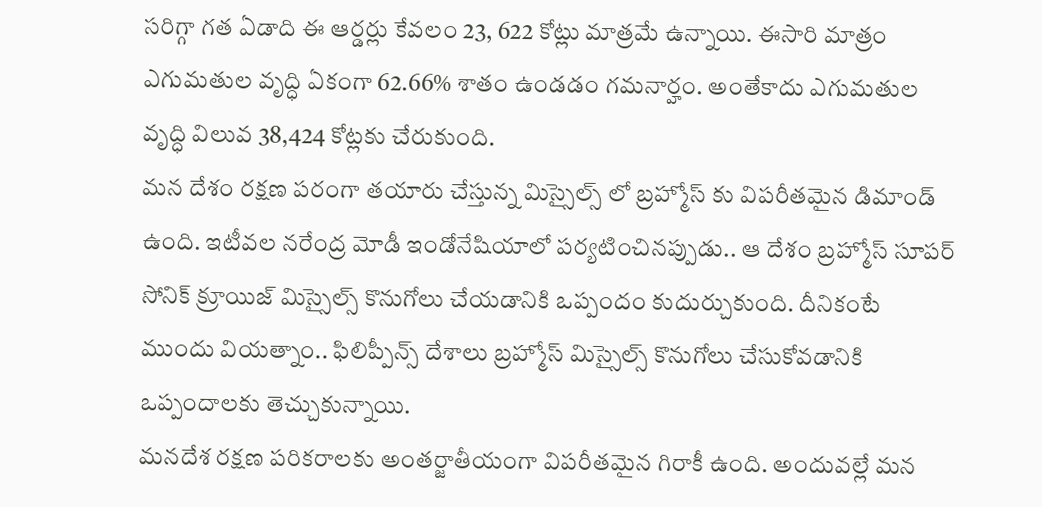సరిగ్గా గత ఏడాది ఈ ఆర్డర్లు కేవలం 23, 622 కోట్లు మాత్రమే ఉన్నాయి. ఈసారి మాత్రం ఎగుమతుల వృద్ధి ఏకంగా 62.66% శాతం ఉండడం గమనార్హం. అంతేకాదు ఎగుమతుల వృద్ధి విలువ 38,424 కోట్లకు చేరుకుంది.
మన దేశం రక్షణ పరంగా తయారు చేస్తున్న మిస్సైల్స్ లో బ్రహ్మోస్ కు విపరీతమైన డిమాండ్ ఉంది. ఇటీవల నరేంద్ర మోడీ ఇండోనేషియాలో పర్యటించినప్పుడు.. ఆ దేశం బ్రహ్మోస్ సూపర్ సోనిక్ క్రూయిజ్ మిస్సైల్స్ కొనుగోలు చేయడానికి ఒప్పందం కుదుర్చుకుంది. దీనికంటే ముందు వియత్నాం.. ఫిలిప్పీన్స్ దేశాలు బ్రహ్మోస్ మిస్సైల్స్ కొనుగోలు చేసుకోవడానికి ఒప్పందాలకు తెచ్చుకున్నాయి.
మనదేశ రక్షణ పరికరాలకు అంతర్జాతీయంగా విపరీతమైన గిరాకీ ఉంది. అందువల్లే మన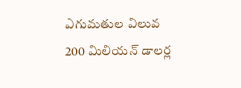ఎగుమతుల విలువ 200 మిలియన్ డాలర్ల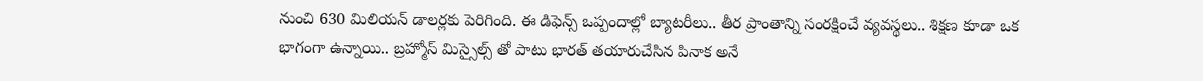నుంచి 630 మిలియన్ డాలర్లకు పెరిగింది. ఈ డిఫెన్స్ ఒప్పందాల్లో బ్యాటరీలు.. తీర ప్రాంతాన్ని సంరక్షించే వ్యవస్థలు.. శిక్షణ కూడా ఒక భాగంగా ఉన్నాయి.. బ్రహ్మోస్ మిస్సైల్స్ తో పాటు భారత్ తయారుచేసిన పినాక అనే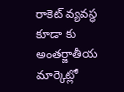రాకెట్ వ్యవస్థ కూడా కు అంతర్జాతీయ మార్కెట్లో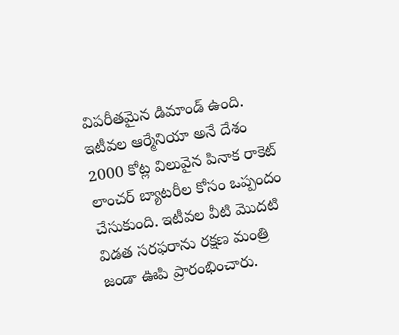విపరీతమైన డిమాండ్ ఉంది. ఇటీవల ఆర్మేనియా అనే దేశం 2000 కోట్ల విలువైన పినాక రాకెట్ లాంచర్ బ్యాటరీల కోసం ఒప్పందం చేసుకుంది. ఇటీవల వీటి మొదటి విడత సరఫరాను రక్షణ మంత్రి జండా ఊపి ప్రారంభించారు.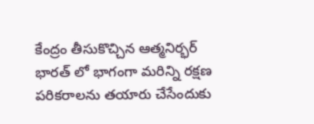కేంద్రం తీసుకొచ్చిన ఆత్మనిర్భర్ భారత్ లో భాగంగా మరిన్ని రక్షణ పరికరాలను తయారు చేసేందుకు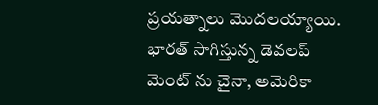ప్రయత్నాలు మొదలయ్యాయి. భారత్ సాగిస్తున్న డెవలప్ మెంట్ ను చైనా, అమెరికా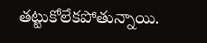తట్టుకోలేకపోతున్నాయి.